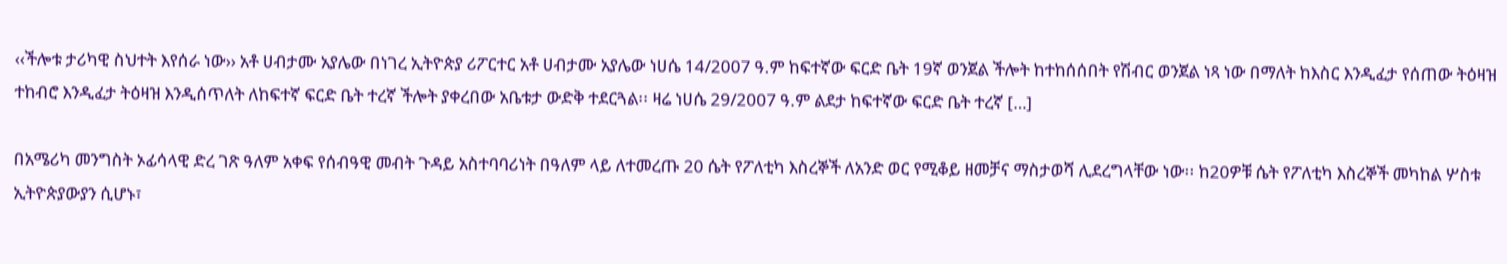‹‹ችሎቱ ታሪካዊ ስህተት እየሰራ ነው›› አቶ ሀብታሙ አያሌው በነገረ ኢትዮጵያ ሪፖርተር አቶ ሀብታሙ አያሌው ነሀሴ 14/2007 ዓ.ም ከፍተኛው ፍርድ ቤት 19ኛ ወንጀል ችሎት ከተከሰሰበት የሽብር ወንጀል ነጻ ነው በማለት ከእስር እንዲፈታ የሰጠው ትዕዛዝ ተከብሮ እንዲፈታ ትዕዛዝ እንዲሰጥለት ለከፍተኛ ፍርድ ቤት ተረኛ ችሎት ያቀረበው አቤቱታ ውድቅ ተደርጓል፡፡ ዛሬ ነሀሴ 29/2007 ዓ.ም ልደታ ከፍተኛው ፍርድ ቤት ተረኛ […]

በአሜሪካ መንግስት ኦፊሳላዊ ድረ ገጽ ዓለም አቀፍ የሰብዓዊ መብት ጉዳይ አስተባባሪነት በዓለም ላይ ለተመረጡ 20 ሴት የፖለቲካ እስረኞች ለአንድ ወር የሚቆይ ዘመቻና ማስታወሻ ሊደረግላቸው ነው፡፡ ከ20ዎቹ ሴት የፖለቲካ እስረኞች መካከል ሦስቱ ኢትዮጵያውያን ሲሆኑ፣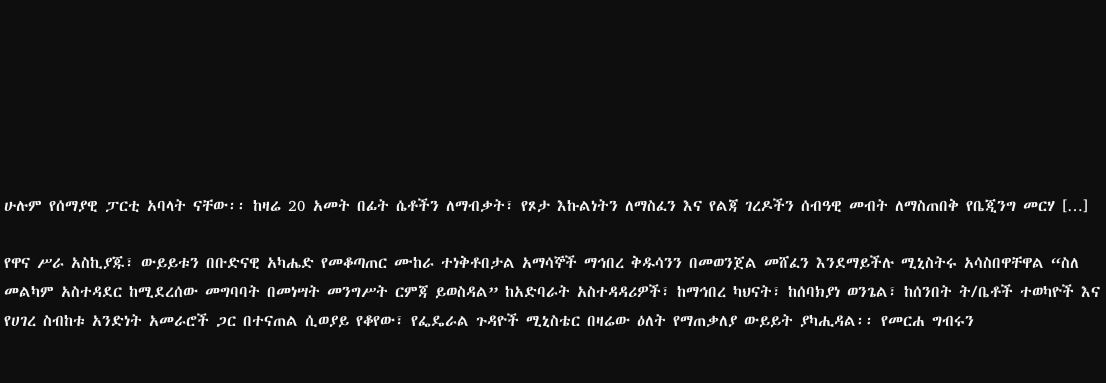ሁሉም የሰማያዊ ፓርቲ አባላት ናቸው፡፡ ከዛሬ 20 አመት በፊት ሴቶችን ለማብቃት፣ የጾታ እኩልነትን ለማስፈን እና የልጃ ገረዶችን ሰብዓዊ መብት ለማስጠበቅ የቤጂንግ መርሃ […]

የዋና ሥራ አስኪያጁ፣ ውይይቱን በቡድናዊ አካሔድ የመቆጣጠር ሙከራ ተነቅቶበታል አማሳኞች ማኅበረ ቅዱሳንን በመወንጀል መሸፈን እንደማይችሉ ሚኒስትሩ አሳስበዋቸዋል “ስለ መልካም አስተዳደር ከሚደረሰው መግባባት በመነሣት መንግሥት ርምጃ ይወስዳል” ከአድባራት አስተዳዳሪዎች፣ ከማኅበረ ካህናት፣ ከሰባክያነ ወንጌል፣ ከሰንበት ት/ቤቶች ተወካዮች እና የሀገረ ስብከቱ አንድነት አመራሮች ጋር በተናጠል ሲወያይ የቆየው፣ የፌዴራል ጉዳዮች ሚኒስቴር በዛሬው ዕለት የማጠቃለያ ውይይት ያካሒዳል፡፡ የመርሐ ግብሩን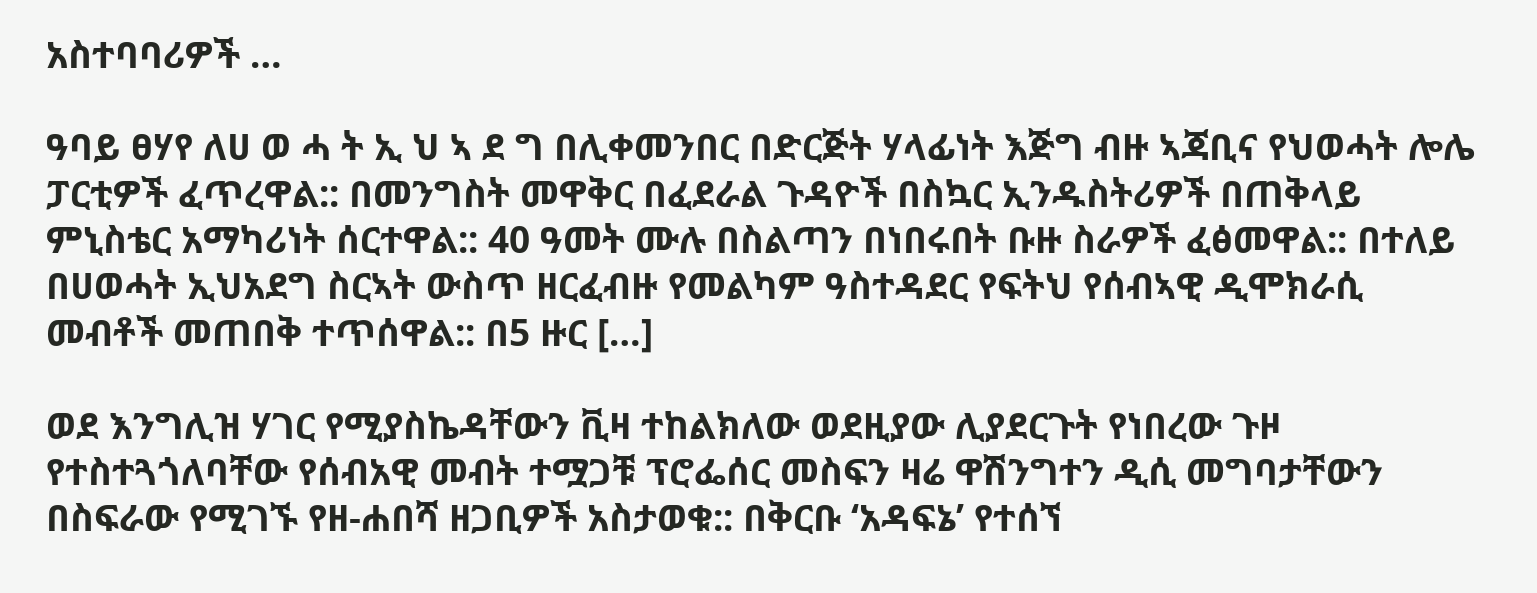አስተባባሪዎች …

ዓባይ ፀሃየ ለሀ ወ ሓ ት ኢ ህ ኣ ደ ግ በሊቀመንበር በድርጅት ሃላፊነት እጅግ ብዙ ኣጃቢና የህወሓት ሎሌ ፓርቲዎች ፈጥረዋል:: በመንግስት መዋቅር በፈደራል ጉዳዮች በስኳር ኢንዱስትሪዎች በጠቅላይ ምኒስቴር አማካሪነት ሰርተዋል:: 40 ዓመት ሙሉ በስልጣን በነበሩበት ቡዙ ስራዎች ፈፅመዋል:: በተለይ በሀወሓት ኢህአደግ ስርኣት ውስጥ ዘርፈብዙ የመልካም ዓስተዳደር የፍትህ የሰብኣዊ ዲሞክራሲ መብቶች መጠበቅ ተጥሰዋል:: በ5 ዙር […]

ወደ እንግሊዝ ሃገር የሚያስኬዳቸውን ቪዛ ተከልክለው ወደዚያው ሊያደርጉት የነበረው ጉዞ የተስተጓጎለባቸው የሰብአዊ መብት ተሟጋቹ ፕሮፌሰር መስፍን ዛሬ ዋሽንግተን ዲሲ መግባታቸውን በስፍራው የሚገኙ የዘ-ሐበሻ ዘጋቢዎች አስታወቁ:: በቅርቡ ‘አዳፍኔ’ የተሰኘ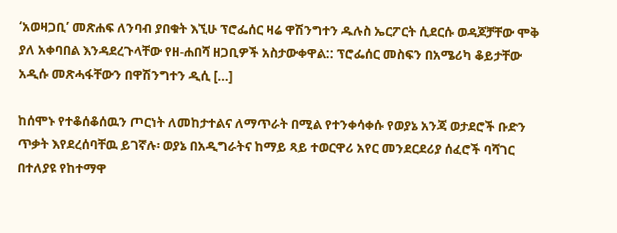‘አወዛጋቢ’ መጽሐፍ ለንባብ ያበቁት እኚሁ ፕሮፌሰር ዛሬ ዋሽንግተን ዱሉስ ኤርፖርት ሲደርሱ ወዳጆቻቸው ሞቅ ያለ አቀባበል እንዳደረጉላቸው የዘ-ሐበሻ ዘጋቢዎች አስታውቀዋል:: ፕሮፌሰር መስፍን በአሜሪካ ቆይታቸው አዲሱ መጽሓፋቸውን በዋሽንግተን ዲሲ […]

ከሰሞኑ የተቆሰቆሰዉን ጦርነት ለመከታተልና ለማጥራት በሚል የተንቀሳቀሱ የወያኔ አንጃ ወታደሮች ቡድን ጥቃት እየደረሰባቸዉ ይገኛሉ፡ ወያኔ በአዲግራትና ከማይ ጻይ ተወርዋሪ አየር መንደርደሪያ ሰፈሮች ባሻገር በተለያዩ የከተማዋ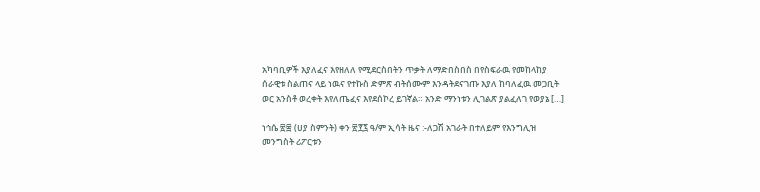አካባቢዎች እያለፈና እየዘለለ የሚደርስበትን ጥቃት ለማድበስበስ በየስፍራዉ የመከላከያ ሰራዊቱ ስልጠና ላይ ነዉና የተኩስ ድምጽ ብትሰሙም እንዳትደናገጡ እያለ ከባለፈዉ መጋቢት ወር አንስቶ ወረቀት እየለጤፈና እየደሰኮረ ይገኛል። አንድ ማንነቱን ሊገልጽ ያልፈለገ የወያኔ […]

ነኅሴ ፳፰ (ሀያ ስምንት) ቀን ፳፻፯ ዓ/ም ኢሳት ዜና :-ለጋሽ አገራት በተለይም የእንግሊዝ መንግስት ሪፖርቱን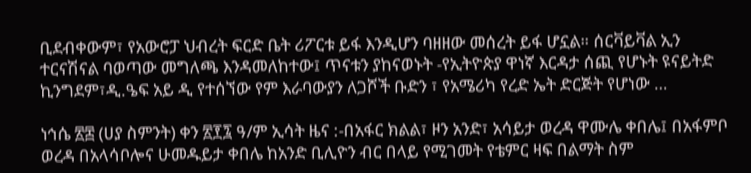ቢደብቀውም፣ የአውሮፓ ህብረት ፍርድ ቤት ሪፖርቱ ይፋ እንዲሆን ባዘዘው መሰረት ይፋ ሆኗል። ሰርቫይቫል ኢን ተርናሽናል ባወጣው መግለጫ እንዳመለከተው፤ ጥናቱን ያከናወኑት -የኢትዮጵያ ዋነኛ እርዳታ ሰጪ የሆኑት ዩናይትድ ኪንግደም፣ዲ.ዔፍ አይ ዲ የተሰኘው የም እራባውያን ለጋሾች ቡድን ፣ የአሜሪካ የረድ ኤት ድርጅት የሆነው …

ነኅሴ ፳፰ (ሀያ ስምንት) ቀን ፳፻፯ ዓ/ም ኢሳት ዜና :-በአፋር ክልል፣ ዞን አንድ፣ አሳይታ ወረዳ ዋሙሌ ቀበሌ፤ በአፋምቦ ወረዳ በአላሳቦሎና ሁመዱይታ ቀበሌ ከአንድ ቢሊዮን ብር በላይ የሚገመት የቴምር ዛፍ በልማት ስም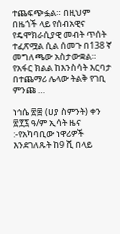ተጨፍጭፏል። በዚህም በዜጎች ላይ የሰብአዊና የዴሞክራሲያዊ መብት ጥሰት ተፈጽሟል ሲል ሰመጉ በ138 ኛ መግለጫው አስታውቋል። የአፋር ክልል ከእንስሳት እርባታ በተጨማሪ ሌላው ትልቅ የገቢ ምንጩ …

ነኅሴ ፳፰ (ሀያ ስምንት) ቀን ፳፻፯ ዓ/ም ኢሳት ዜና :-የአካባቢው ነዋሪዎች እንደገለጹት ከ9 ሺ በላይ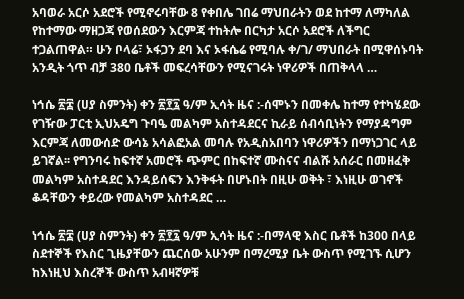አባወራ አርሶ አደሮች የሚኖሩባቸው 8 የቀበሌ ገበሬ ማህበራትን ወደ ከተማ ለማካለል የከተማው ማዘጋጃ የወሰደውን እርምጃ ተከትሎ በርካታ አርሶ አደሮች ለችግር ተጋልጠዋል። ሁን ቦላሬ፣ ኦፋጋን ደባ እና ኦፋሴሬ የሚባሉ ቀ/ገ/ ማህበራት በሚዋሰኑባት አንዲት ጎጥ ብቻ 380 ቤቶች መፍረሳቸውን የሚናገሩት ነዋሪዎች በጠቅላላ …

ነኅሴ ፳፰ (ሀያ ስምንት) ቀን ፳፻፯ ዓ/ም ኢሳት ዜና :-ሰሞኑን በመቀሌ ከተማ የተካሄደው የገዥው ፓርቲ ኢህአዴግ ጉባዔ መልካም አስተዳደርና ኪራይ ሰብሳቢነትን የማያዳግም እርምጃ ለመውሰድ ውሳኔ አሳልፎአል መባሉ የአዲስአበባን ነዋሪዎችን በማነጋገር ላይ ይገኛል፡፡ የግንባሩ ከፍተኛ አመሮች ጭምር በከፍተኛ ሙስናና ብልሹ አሰራር በመዘፈቅ መልካም አስተዳደር እንዳይሰፍን እንቅፋት በሆኑበት በዚሁ ወቅት ፣ እነዚሁ ወገኖች ቆዳቸውን ቀይረው የመልካም አስተዳደር …

ነኅሴ ፳፰ (ሀያ ስምንት) ቀን ፳፻፯ ዓ/ም ኢሳት ዜና :-በማላዊ እስር ቤቶች ከ300 በላይ ስደተኞች የእስር ጊዜያቸውን ጨርሰው አሁንም በማረሚያ ቤት ውስጥ የሚገኙ ሲሆን ከእነዚህ እስረኞች ውስጥ አብዛኛዎቹ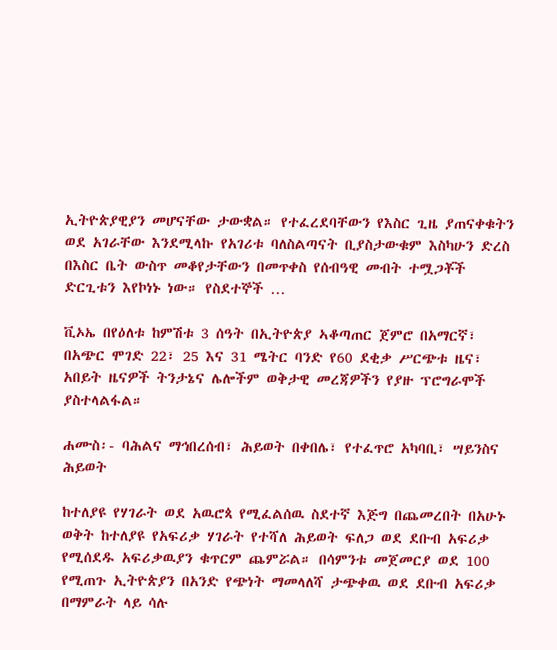ኢትዮጵያዊያን መሆናቸው ታውቋል። የተፈረደባቸውን የእስር ጊዜ ያጠናቀቁትን ወደ አገራቸው እንደሚላኩ የአገሪቱ ባለስልጣናት ቢያስታውቁም እስካሁን ድረስ በእስር ቤት ውስጥ መቆየታቸውን በመጥቀስ የሰብዓዊ መብት ተሟጋቾች ድርጊቱን እየኮነኑ ነው። የስደተኞች …

ቪኦኤ በየዕለቱ ከምሽቱ 3 ሰዓት በኢትዮጵያ ኣቆጣጠር ጀምሮ በአማርኛ፣ በአጭር ሞገድ 22፣ 25 እና 31 ሜትር ባንድ የ60 ደቂቃ ሥርጭቱ ዜና፣ አበይት ዜናዎች ትንታኔና ሌሎችም ወቅታዊ መረጃዎችን የያዙ ፕሮግራሞች ያስተላልፋል።

ሐሙስ፡- ባሕልና ማኅበረሰብ፣ ሕይወት በቀበሌ፣ የተፈጥሮ አካባቢ፣ ሣይንስና ሕይወት

ከተለያዩ የሃገራት ወደ አዉሮጳ የሚፈልሰዉ ስደተኛ እጅግ በጨመረበት በአሁኑ ወቅት ከተለያዩ የአፍሪቃ ሃገራት የተሻለ ሕይወት ፍለጋ ወደ ደቡብ አፍሪቃ የሚሰደዱ አፍሪቃዉያን ቁጥርም ጨምሯል። በሳምንቱ መጀመርያ ወደ 100 የሚጠጉ ኢትዮጵያን በአንድ የጭነት ማመላለሻ ታጭቀዉ ወደ ደቡብ አፍሪቃ በማምራት ላይ ሳሉ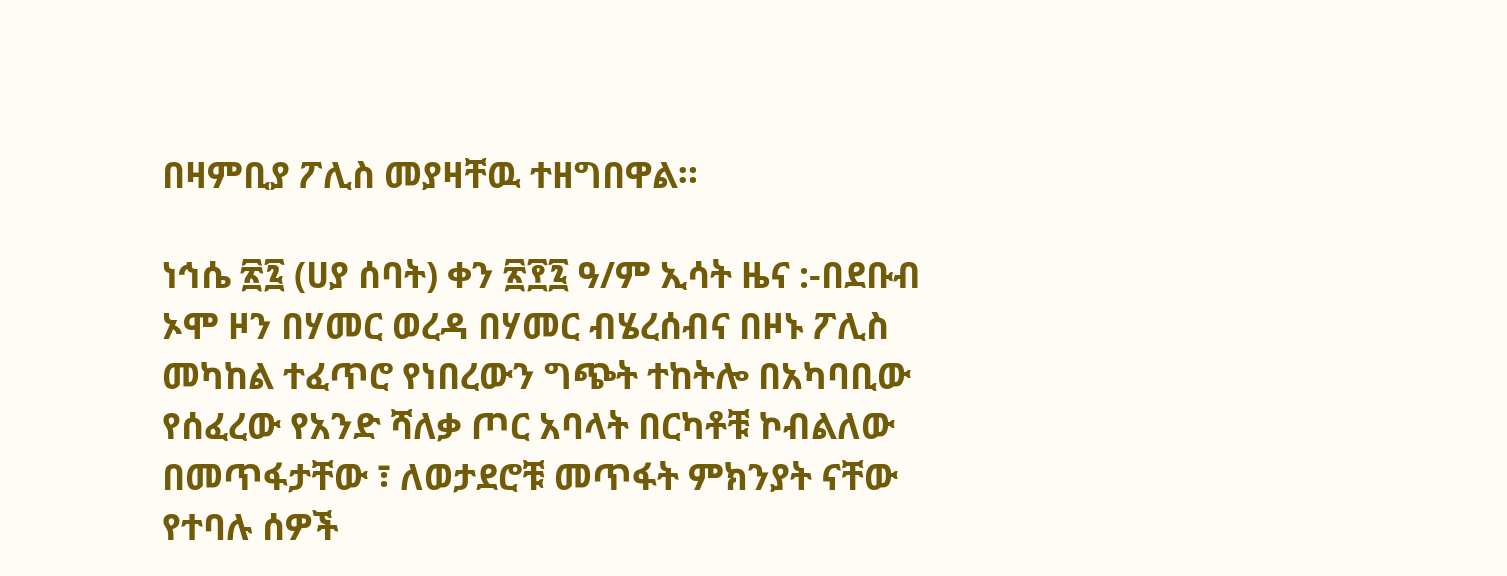በዛምቢያ ፖሊስ መያዛቸዉ ተዘግበዋል።

ነኅሴ ፳፯ (ሀያ ሰባት) ቀን ፳፻፯ ዓ/ም ኢሳት ዜና :-በደቡብ ኦሞ ዞን በሃመር ወረዳ በሃመር ብሄረሰብና በዞኑ ፖሊስ መካከል ተፈጥሮ የነበረውን ግጭት ተከትሎ በአካባቢው የሰፈረው የአንድ ሻለቃ ጦር አባላት በርካቶቹ ኮብልለው በመጥፋታቸው ፣ ለወታደሮቹ መጥፋት ምክንያት ናቸው የተባሉ ሰዎች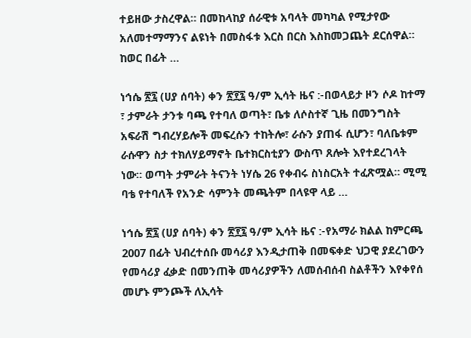ተይዘው ታስረዋል። በመከላከያ ሰራዊቱ አባላት መካካል የሚታየው አለመተማማንና ልዩነት በመስፋቱ እርስ በርስ እስከመጋጨት ደርሰዋል። ከወር በፊት …

ነኅሴ ፳፯ (ሀያ ሰባት) ቀን ፳፻፯ ዓ/ም ኢሳት ዜና :-በወላይታ ዞን ሶዶ ከተማ ፣ ታምራት ታንቱ ባጫ የተባለ ወጣት፣ ቤቱ ለሶስተኛ ጊዜ በመንግስት አፍራሽ ግብረሃይሎች መፍረሱን ተከትሎ፣ ራሱን ያጠፋ ሲሆን፣ ባለቤቱም ራሱዋን ስታ ተክለሃይማኖት ቤተክርስቲያን ውስጥ ጸሎት እየተደረገላት ነው። ወጣት ታምራት ትናንት ነሃሴ 26 የቀብሩ ስነስርአት ተፈጽሟል። ሚሚ ባቴ የተባለች የአንድ ሳምንት መጫትም በላዩዋ ላይ …

ነኅሴ ፳፯ (ሀያ ሰባት) ቀን ፳፻፯ ዓ/ም ኢሳት ዜና :-የአማራ ክልል ከምርጫ 2007 በፊት ህብረተሰቡ መሳሪያ እንዲታጠቅ በመፍቀድ ህጋዊ ያደረገውን የመሳሪያ ፈቃድ በመንጠቅ መሳሪያዎችን ለመሰብሰብ ስልቶችን እየቀየሰ መሆኑ ምንጮች ለኢሳት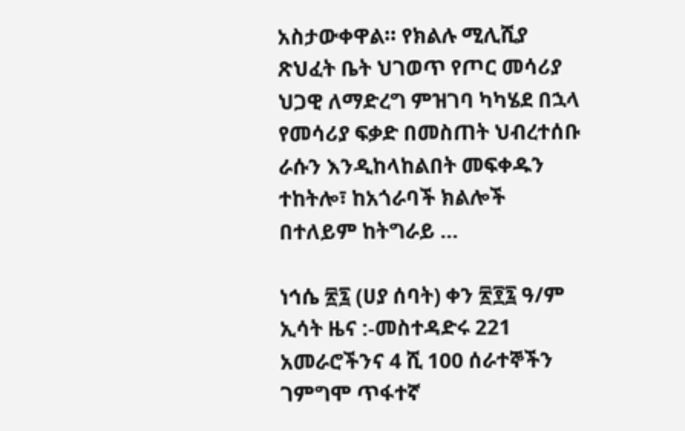አስታውቀዋል፡፡ የክልሉ ሚሊሺያ ጽህፈት ቤት ህገወጥ የጦር መሳሪያ ህጋዊ ለማድረግ ምዝገባ ካካሄደ በኋላ የመሳሪያ ፍቃድ በመስጠት ህብረተሰቡ ራሱን እንዲከላከልበት መፍቀዱን ተከትሎ፣ ከአጎራባች ክልሎች በተለይም ከትግራይ …

ነኅሴ ፳፯ (ሀያ ሰባት) ቀን ፳፻፯ ዓ/ም ኢሳት ዜና :-መስተዳድሩ 221 አመራሮችንና 4 ሺ 100 ሰራተኞችን ገምግሞ ጥፋተኛ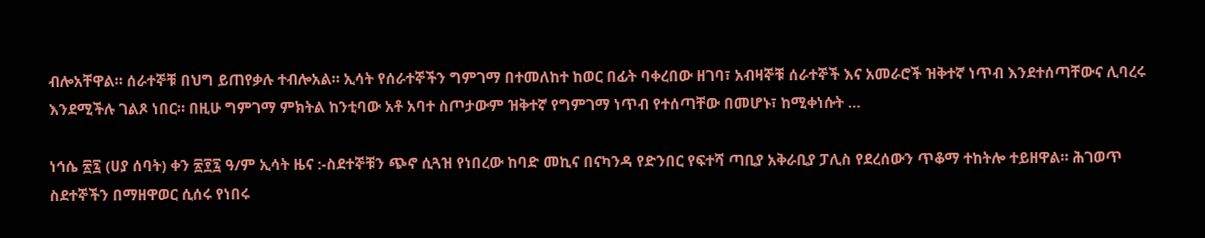ብሎአቸዋል። ሰራተኞቹ በህግ ይጠየቃሉ ተብሎአል። ኢሳት የሰራተኞችን ግምገማ በተመለከተ ከወር በፊት ባቀረበው ዘገባ፣ አብዛኞቹ ሰራተኞች እና አመራሮች ዝቅተኛ ነጥብ እንደተሰጣቸውና ሊባረሩ እንደሚችሉ ገልጾ ነበር። በዚሁ ግምገማ ምክትል ከንቲባው አቶ አባተ ስጦታውም ዝቅተኛ የግምገማ ነጥብ የተሰጣቸው በመሆኑ፣ ከሚቀነሱት …

ነኅሴ ፳፯ (ሀያ ሰባት) ቀን ፳፻፯ ዓ/ም ኢሳት ዜና :-ስደተኞቹን ጭኖ ሲጓዝ የነበረው ከባድ መኪና በናካንዳ የድንበር የፍተሻ ጣቢያ አቅራቢያ ፓሊስ የደረሰውን ጥቆማ ተከትሎ ተይዘዋል። ሕገወጥ ስደተኞችን በማዘዋወር ሲሰሩ የነበሩ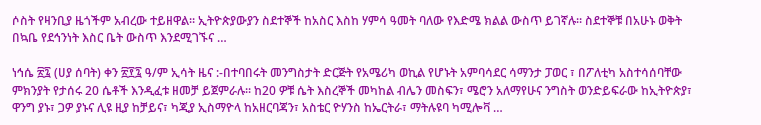ሶስት የዛንቢያ ዜጎችም አብረው ተይዘዋል። ኢትዮጵያውያን ስደተኞች ከአስር እስከ ሃምሳ ዓመት ባለው የእድሜ ክልል ውስጥ ይገኛሉ። ስደተኞቹ በአሁኑ ወቅት በኳቤ የደኅንነት እስር ቤት ውስጥ እንደሚገኙና …

ነኅሴ ፳፯ (ሀያ ሰባት) ቀን ፳፻፯ ዓ/ም ኢሳት ዜና :-በተባበሩት መንግስታት ድርጅት የአሜሪካ ወኪል የሆኑት አምባሳደር ሳማንታ ፓወር ፣ በፖለቲካ አስተሳሰባቸው ምክንያት የታሰሩ 20 ሴቶች እንዲፈቱ ዘመቻ ይጀምራሉ። ከ20 ዎቹ ሴት እስረኞች መካከል ብሌን መስፍን፣ ሜሮን አለማየሁና ንግስት ወንድይፍራው ከኢትዮጵያ፣ ዋንግ ያኑ፣ ጋዎ ያኑና ሊዩ ዚያ ከቻይና፣ ካጂያ ኢስማዮላ ከአዘርባጃን፣ አስቴር ዮሃንስ ከኤርትራ፣ ማትሉዩባ ካሚሎቫ …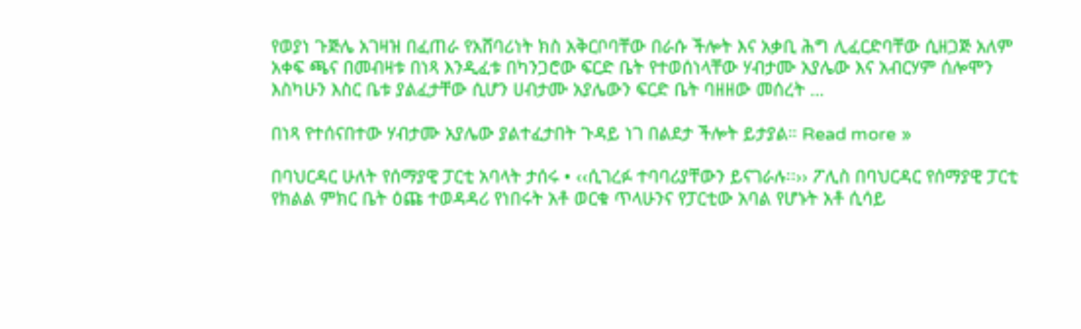የወያነ ጉጅሌ አገዛዝ በፈጠራ የአሸባሪነት ክስ አቅርቦባቸው በራሱ ችሎት እና አቃቢ ሕግ ሊፈርድባቸው ሲዘጋጅ አለም አቀፍ ጫና በመብዛቱ በነጻ እንዲፈቱ በካንጋሮው ፍርድ ቤት የተወሰነላቸው ሃብታሙ አያሌው እና አብርሃም ሰሎሞን እስካሁን እስር ቤቱ ያልፈታቸው ሲሆን ሀብታሙ አያሌውን ፍርድ ቤት ባዘዘው መሰረት …

በነጻ የተሰናበተው ሃብታሙ አያሌው ያልተፈታበት ጉዳይ ነገ በልደታ ችሎት ይታያል። Read more »

በባህርዳር ሁለት የሰማያዊ ፓርቲ አባላት ታሰሩ • ‹‹ሲገረፉ ተባባሪያቸውን ይናገራሉ፡፡›› ፖሊስ በባህርዳር የሰማያዊ ፓርቲ የክልል ምክር ቤት ዕጩ ተወዳዳሪ የነበሩት አቶ ወርቁ ጥላሁንና የፓርቲው አባል የሆኑት አቶ ሲሳይ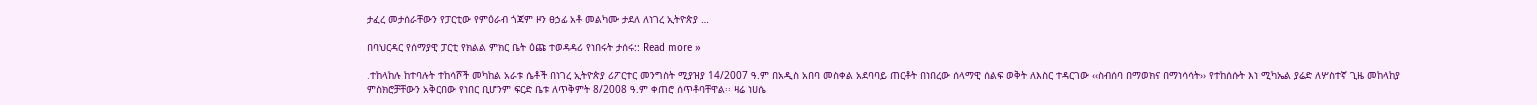ታፈረ መታሰራቸውን የፓርቲው የምዕራብ ጎጃም ዞን ፀኃፊ አቶ መልካሙ ታደለ ለነገረ ኢትዮጵያ …

በባህርዳር የሰማያዊ ፓርቲ የክልል ምክር ቤት ዕጩ ተወዳዳሪ የነበሩት ታሰሩ:: Read more »

᎐ተከላከሉ ከተባሉት ተከሳሾች መካከል አራቱ ሴቶች በነገረ ኢትዮጵያ ሪፖርተር መንግስት ሚያዝያ 14/2007 ዓ.ም በአዲስ አበባ መስቀል አደባባይ ጠርቶት በነበረው ሰላማዊ ሰልፍ ወቅት ለእስር ተዳርገው ‹‹ስብሰባ በማወክና በማነሳሳት›› የተከሰሱት እነ ሚካኤል ያሬድ ለሦስተኛ ጊዜ መከላከያ ምስክሮቻቸውን አቅርበው የነበር ቢሆንም ፍርድ ቤቱ ለጥቅምት 8/2008 ዓ.ም ቀጠሮ ሰጥቶባቸዋል፡፡ ዛሬ ነሀሴ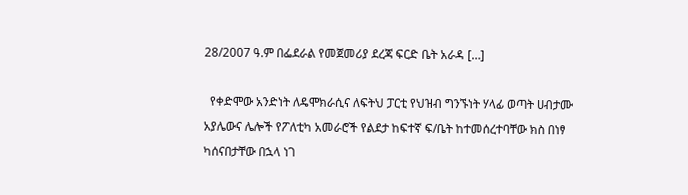28/2007 ዓ.ም በፌደራል የመጀመሪያ ደረጃ ፍርድ ቤት አራዳ […]

  የቀድሞው አንድነት ለዴሞክራሲና ለፍትህ ፓርቲ የህዝብ ግንኙነት ሃላፊ ወጣት ሀብታሙ አያሌውና ሌሎች የፖለቲካ አመራሮች የልደታ ከፍተኛ ፍ/ቤት ከተመሰረተባቸው ክስ በነፃ ካሰናበታቸው በኋላ ነገ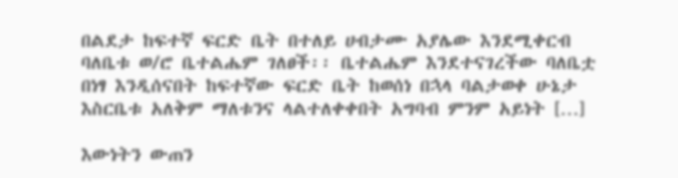በልደታ ከፍተኛ ፍርድ ቤት በተለይ ሀብታሙ አያሌው እንደሚቀርብ ባለቤቱ ወ/ሮ ቤተልሔም ገለፀች፡፡ ቤተልሔም እንደተናገረችው ባለቤቷ በነፃ እንዲሰናበት ከፍተኛው ፍርድ ቤት ከወሰነ በኋላ ባልታወቀ ሁኔታ እስርቤቱ አለቅም ማለቱንና ላልተለቀቀበት አግባብ ምንም አይነት […]

እውነትን ውጠን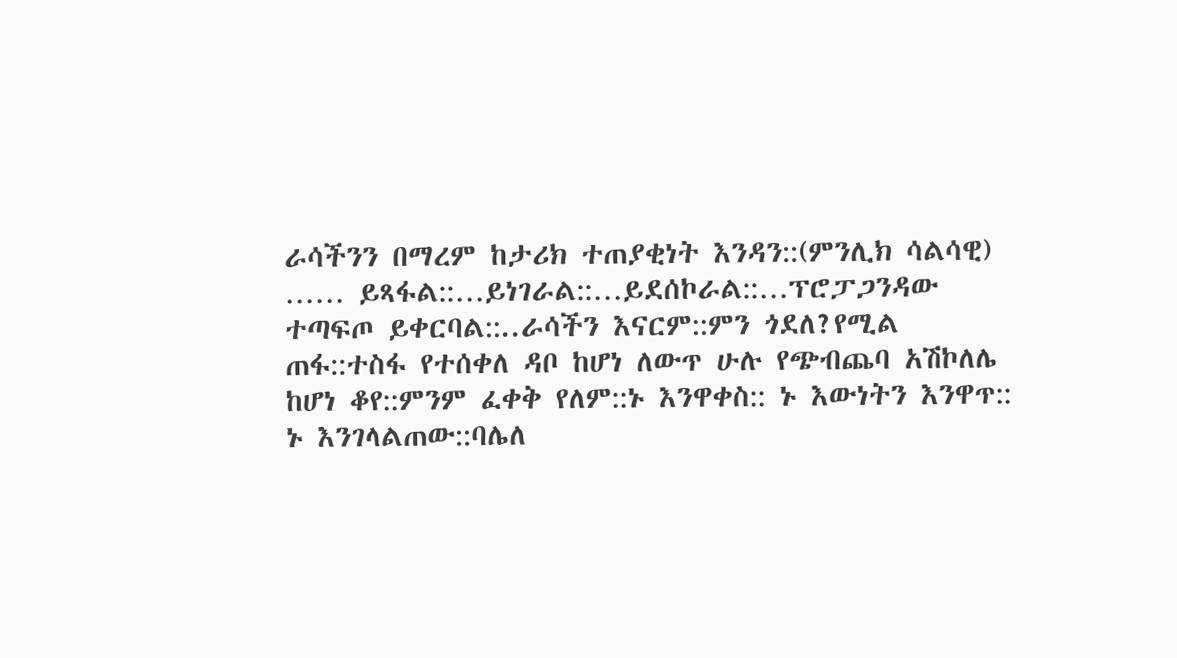ራሳችንን በማረም ከታሪክ ተጠያቂነት እንዳን::(ምንሊክ ሳልሳዊ)   …… ይጻፋል::…ይነገራል::…ይደሰኮራል::…ፕሮፓጋንዳው ተጣፍጦ ይቀርባል::..ራሳችን እናርም::ምን ጎደለ?የሚል ጠፋ::ተስፋ የተሰቀለ ዳቦ ከሆነ ለውጥ ሁሉ የጭብጨባ አሽኮለሌ ከሆነ ቆየ::ምንም ፈቀቅ የለም::ኑ እንዋቀስ:: ኑ እውነትን እንዋጥ:: ኑ እንገላልጠው::ባሌለ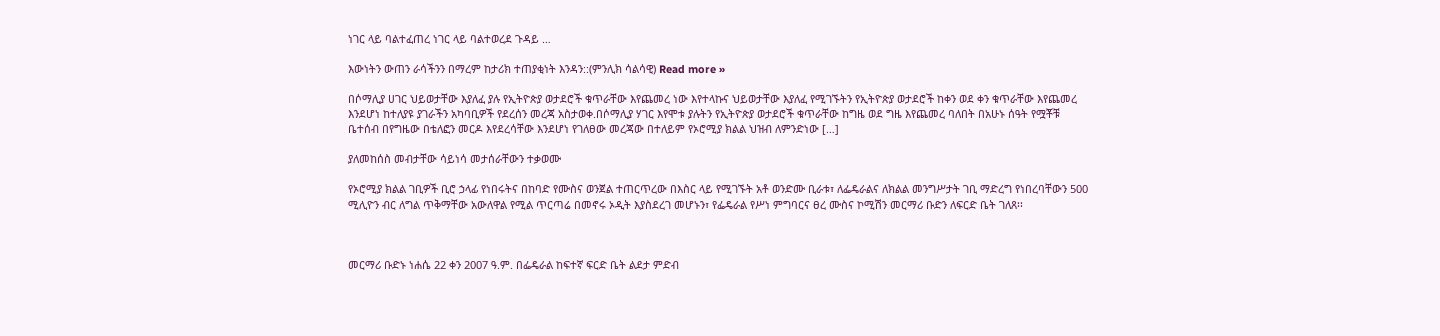ነገር ላይ ባልተፈጠረ ነገር ላይ ባልተወረደ ጉዳይ …

እውነትን ውጠን ራሳችንን በማረም ከታሪክ ተጠያቂነት እንዳን::(ምንሊክ ሳልሳዊ) Read more »

በሶማሊያ ሀገር ህይወታቸው እያለፈ ያሉ የኢትዮጵያ ወታደሮች ቁጥራቸው እየጨመረ ነው እየተላኩና ህይወታቸው እያለፈ የሚገኙትን የኢትዮጵያ ወታደሮች ከቀን ወደ ቀን ቁጥራቸው እየጨመረ እንደሆነ ከተለያዩ ያገራችን አካባቢዎች የደረሰን መረጃ አስታወቀ.በሶማሊያ ሃገር እየሞቱ ያሉትን የኢትዮጵያ ወታደሮች ቁጥራቸው ከግዜ ወደ ግዜ እየጨመረ ባለበት በአሁኑ ሰዓት የሟቾቹ ቤተሰብ በየግዜው በቴለፎን መርዶ እየደረሳቸው እንደሆነ የገለፀው መረጃው በተለይም የኦሮሚያ ክልል ህዝብ ለምንድነው […]

ያለመከሰስ መብታቸው ሳይነሳ መታሰራቸውን ተቃወሙ

የኦሮሚያ ክልል ገቢዎች ቢሮ ኃላፊ የነበሩትና በከባድ የሙስና ወንጀል ተጠርጥረው በእስር ላይ የሚገኙት አቶ ወንድሙ ቢራቱ፣ ለፌዴራልና ለክልል መንግሥታት ገቢ ማድረግ የነበረባቸውን 500 ሚሊዮን ብር ለግል ጥቅማቸው አውለዋል የሚል ጥርጣሬ በመኖሩ ኦዲት እያስደረገ መሆኑን፣ የፌዴራል የሥነ ምግባርና ፀረ ሙስና ኮሚሽን መርማሪ ቡድን ለፍርድ ቤት ገለጸ፡፡



መርማሪ ቡድኑ ነሐሴ 22 ቀን 2007 ዓ.ም. በፌዴራል ከፍተኛ ፍርድ ቤት ልደታ ምድብ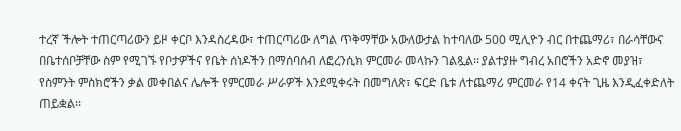ተረኛ ችሎት ተጠርጣሪውን ይዞ ቀርቦ እንዳስረዳው፣ ተጠርጣሪው ለግል ጥቅማቸው አውለውታል ከተባለው 500 ሚሊዮን ብር በተጨማሪ፣ በራሳቸውና በቤተሰቦቻቸው ስም የሚገኙ የቦታዎችና የቤት ሰነዶችን በማሰባሰብ ለፎረንሲክ ምርመራ መላኩን ገልጿል፡፡ ያልተያዙ ግብረ አበሮችን አድኖ መያዝ፣ የስምንት ምስክሮችን ቃል መቀበልና ሌሎች የምርመራ ሥራዎች እንደሚቀሩት በመግለጽ፣ ፍርድ ቤቱ ለተጨማሪ ምርመራ የ14 ቀናት ጊዜ እንዲፈቀድለት ጠይቋል፡፡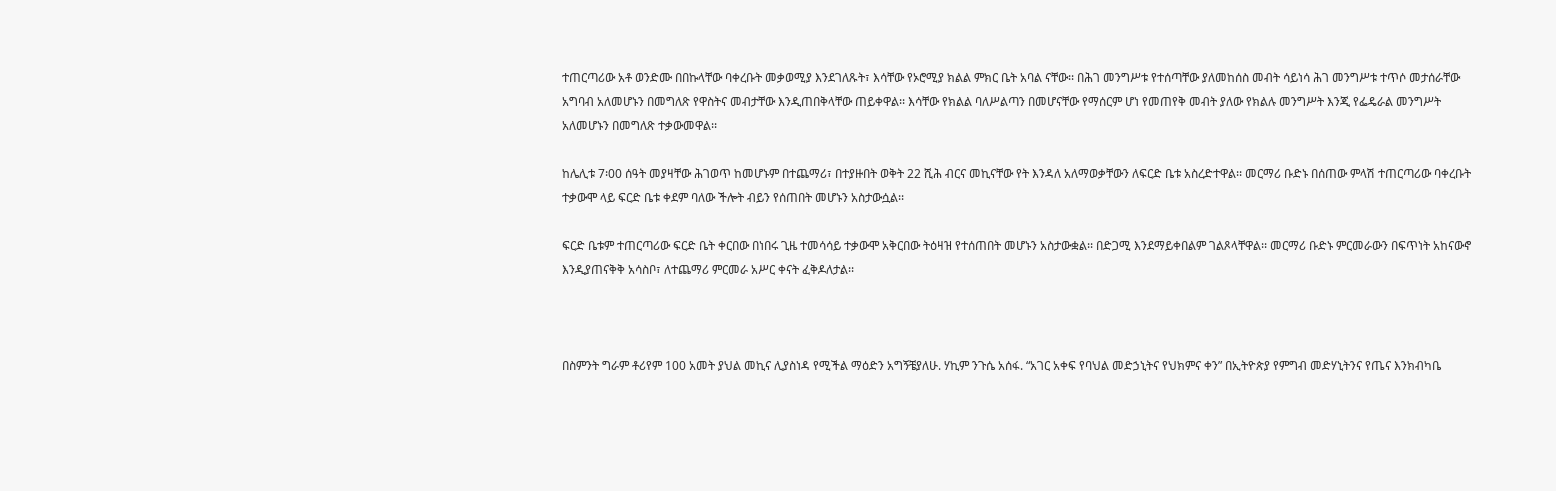ተጠርጣሪው አቶ ወንድሙ በበኩላቸው ባቀረቡት መቃወሚያ እንደገለጹት፣ እሳቸው የኦሮሚያ ክልል ምክር ቤት አባል ናቸው፡፡ በሕገ መንግሥቱ የተሰጣቸው ያለመከሰስ መብት ሳይነሳ ሕገ መንግሥቱ ተጥሶ መታሰራቸው አግባብ አለመሆኑን በመግለጽ የዋስትና መብታቸው እንዲጠበቅላቸው ጠይቀዋል፡፡ እሳቸው የክልል ባለሥልጣን በመሆናቸው የማሰርም ሆነ የመጠየቅ መብት ያለው የክልሉ መንግሥት እንጂ የፌዴራል መንግሥት አለመሆኑን በመግለጽ ተቃውመዋል፡፡

ከሌሊቱ 7፡00 ሰዓት መያዛቸው ሕገወጥ ከመሆኑም በተጨማሪ፣ በተያዙበት ወቅት 22 ሺሕ ብርና መኪናቸው የት እንዳለ አለማወቃቸውን ለፍርድ ቤቱ አስረድተዋል፡፡ መርማሪ ቡድኑ በሰጠው ምላሽ ተጠርጣሪው ባቀረቡት ተቃውሞ ላይ ፍርድ ቤቱ ቀደም ባለው ችሎት ብይን የሰጠበት መሆኑን አስታውሷል፡፡

ፍርድ ቤቱም ተጠርጣሪው ፍርድ ቤት ቀርበው በነበሩ ጊዜ ተመሳሳይ ተቃውሞ አቅርበው ትዕዛዝ የተሰጠበት መሆኑን አስታውቋል፡፡ በድጋሚ እንደማይቀበልም ገልጾላቸዋል፡፡ መርማሪ ቡድኑ ምርመራውን በፍጥነት አከናውኖ እንዲያጠናቅቅ አሳስቦ፣ ለተጨማሪ ምርመራ አሥር ቀናት ፈቅዶለታል፡፡



በስምንት ግራም ቶሪየም 100 አመት ያህል መኪና ሊያስነዳ የሚችል ማዕድን አግኝቼያለሁ. ሃኪም ንጉሴ አሰፋ. “አገር አቀፍ የባህል መድኃኒትና የህክምና ቀን” በኢትዮጵያ የምግብ መድሃኒትንና የጤና እንክብካቤ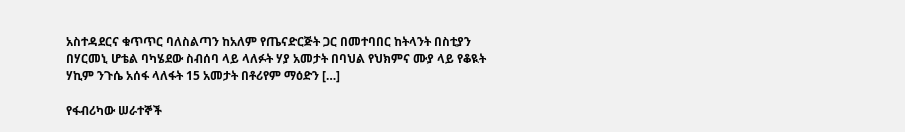አስተዳደርና ቁጥጥር ባለስልጣን ከአለም የጤናድርጅት ጋር በመተባበር ከትላንት በስቲያን በሃርመኒ ሆቴል ባካሄደው ስብሰባ ላይ ላለፉት ሃያ አመታት በባህል የህክምና ሙያ ላይ የቆዪት ሃኪም ንጉሴ አሰፋ ላለፋት 15 አመታት በቶሪየም ማዕድን […]

የፋብሪካው ሠራተኞች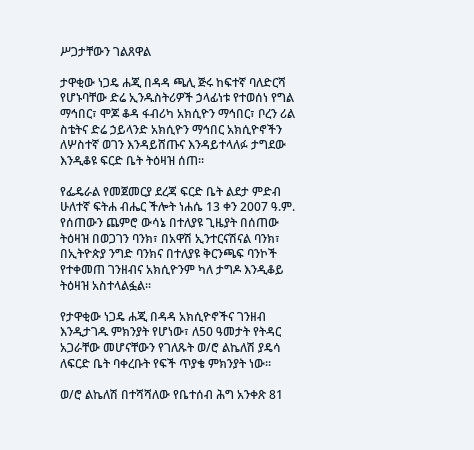ሥጋታቸውን ገልጸዋል

ታዋቂው ነጋዴ ሐጂ በዳዳ ጫሊ ጅሩ ከፍተኛ ባለድርሻ የሆኑባቸው ድሬ ኢንዱስትሪዎች ኃላፊነቱ የተወሰነ የግል ማኅበር፣ ሞጆ ቆዳ ፋብሪካ አክሲዮን ማኅበር፣ ቦረን ሪል ስቴትና ድሬ ኃይላንድ አክሲዮን ማኅበር አክሲዮኖችን ለሦስተኛ ወገን እንዳይሸጡና እንዳይተላለፉ ታግደው እንዲቆዩ ፍርድ ቤት ትዕዛዝ ሰጠ፡፡

የፌዴራል የመጀመርያ ደረጃ ፍርድ ቤት ልደታ ምድብ ሁለተኛ ፍትሐ ብሔር ችሎት ነሐሴ 13 ቀን 2007 ዓ.ም.  የሰጠውን ጨምሮ ውሳኔ በተለያዩ ጊዜያት በሰጠው ትዕዛዝ በወጋገን ባንክ፣ በአዋሽ ኢንተርናሽናል ባንክ፣ በኢትዮጵያ ንግድ ባንክና በተለያዩ ቅርንጫፍ ባንኮች የተቀመጠ ገንዘብና አክሲዮንም ካለ ታግዶ እንዲቆይ ትዕዛዝ አስተላልፏል፡፡

የታዋቂው ነጋዴ ሐጂ በዳዳ አክሲዮኖችና ገንዘብ እንዲታገዱ ምክንያት የሆነው፣ ለ50 ዓመታት የትዳር አጋራቸው መሆናቸውን የገለጹት ወ/ሮ ልኬለሽ ያዴሳ ለፍርድ ቤት ባቀረቡት የፍች ጥያቄ ምክንያት ነው፡፡

ወ/ሮ ልኬለሽ በተሻሻለው የቤተሰብ ሕግ አንቀጽ 81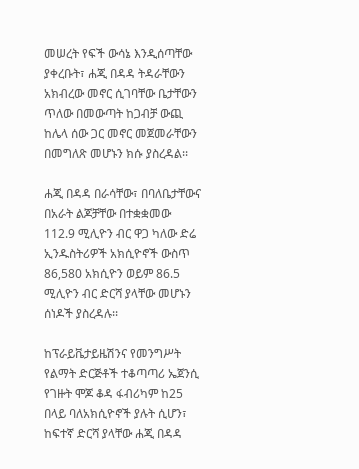መሠረት የፍች ውሳኔ እንዲሰጣቸው ያቀረቡት፣ ሐጂ በዳዳ ትዳራቸውን አክብረው መኖር ሲገባቸው ቤታቸውን ጥለው በመውጣት ከጋብቻ ውጪ ከሌላ ሰው ጋር መኖር መጀመራቸውን በመግለጽ መሆኑን ክሱ ያስረዳል፡፡

ሐጂ በዳዳ በራሳቸው፣ በባለቤታቸውና በአራት ልጆቻቸው በተቋቋመው 112.9 ሚሊዮን ብር ዋጋ ካለው ድሬ ኢንዱስትሪዎች አክሲዮኖች ውስጥ 86,580 አክሲዮን ወይም 86.5 ሚሊዮን ብር ድርሻ ያላቸው መሆኑን ሰነዶች ያስረዳሉ፡፡

ከፕራይቬታይዜሽንና የመንግሥት የልማት ድርጅቶች ተቆጣጣሪ ኤጀንሲ የገዙት ሞጆ ቆዳ ፋብሪካም ከ25 በላይ ባለአክሲዮኖች ያሉት ሲሆን፣ ከፍተኛ ድርሻ ያላቸው ሐጂ በዳዳ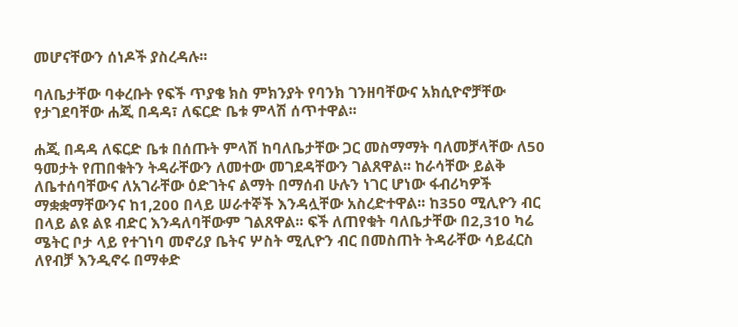መሆናቸውን ሰነዶች ያስረዳሉ፡፡

ባለቤታቸው ባቀረቡት የፍች ጥያቄ ክስ ምክንያት የባንክ ገንዘባቸውና አክሲዮኖቻቸው የታገደባቸው ሐጂ በዳዳ፣ ለፍርድ ቤቱ ምላሽ ሰጥተዋል፡፡

ሐጂ በዳዳ ለፍርድ ቤቱ በሰጡት ምላሽ ከባለቤታቸው ጋር መስማማት ባለመቻላቸው ለ50 ዓመታት የጠበቁትን ትዳራቸውን ለመተው መገደዳቸውን ገልጸዋል፡፡ ከራሳቸው ይልቅ ለቤተሰባቸውና ለአገራቸው ዕድገትና ልማት በማሰብ ሁሉን ነገር ሆነው ፋብሪካዎች ማቋቋማቸውንና ከ1,200 በላይ ሠራተኞች እንዳሏቸው አስረድተዋል፡፡ ከ350 ሚሊዮን ብር በላይ ልዩ ልዩ ብድር እንዳለባቸውም ገልጸዋል፡፡ ፍች ለጠየቁት ባለቤታቸው በ2,310 ካሬ ሜትር ቦታ ላይ የተገነባ መኖሪያ ቤትና ሦስት ሚሊዮን ብር በመስጠት ትዳራቸው ሳይፈርስ ለየብቻ እንዲኖሩ በማቀድ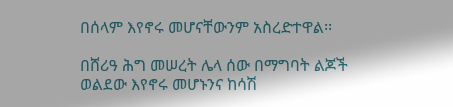በሰላም እየኖሩ መሆናቸውንም አስረድተዋል፡፡

በሸሪዓ ሕግ መሠረት ሌላ ሰው በማግባት ልጆች ወልደው እየኖሩ መሆኑንና ከሳሽ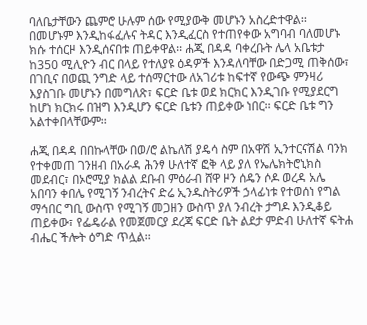ባለቤታቸውን ጨምሮ ሁሉም ሰው የሚያውቅ መሆኑን አስረድተዋል፡፡ በመሆኑም እንዲከፋፈሉና ትዳር እንዲፈርስ የተጠየቀው አግባብ ባለመሆኑ ክሱ ተሰርዞ እንዲሰናበቱ ጠይቀዋል፡፡ ሐጂ በዳዳ ባቀረቡት ሌላ አቤቱታ ከ350 ሚሊዮን ብር በላይ የተለያዩ ዕዳዎች እንዳለባቸው በድጋሚ ጠቅሰው፣ በገቢና በወጪ ንግድ ላይ ተሰማርተው ለአገሪቱ ከፍተኛ የውጭ ምንዛሪ እያስገቡ መሆኑን በመግለጽ፣ ፍርድ ቤቱ ወደ ክርክር እንዲገቡ የሚያደርግ ከሆነ ክርክሩ በዝግ እንዲሆን ፍርድ ቤቱን ጠይቀው ነበር፡፡ ፍርድ ቤቱ ግን አልተቀበላቸውም፡፡

ሐጂ በዳዳ በበኩላቸው በወ/ሮ ልኬለሽ ያዴሳ ስም በአዋሽ ኢንተርናሽል ባንክ የተቀመጠ ገንዘብ በአራዳ ሕንፃ ሁለተኛ ፎቅ ላይ ያለ የኤሌክትሮኒክስ መደብር፣ በኦሮሚያ ክልል ደቡብ ምዕራብ ሸዋ ዞን ሰዴን ሶዶ ወረዳ አሌ አበባን ቀበሌ የሚገኝ ንብረትና ድሬ ኢንዱስትሪዎች ኃላፊነቱ የተወሰነ የግል ማኅበር ግቢ ውስጥ የሚገኝ መጋዘን ውስጥ ያለ ንብረት ታግዶ እንዲቆይ ጠይቀው፣ የፌዴራል የመጀመርያ ደረጃ ፍርድ ቤት ልደታ ምድብ ሁለተኛ ፍትሐ ብሔር ችሎት ዕግድ ጥሏል፡፡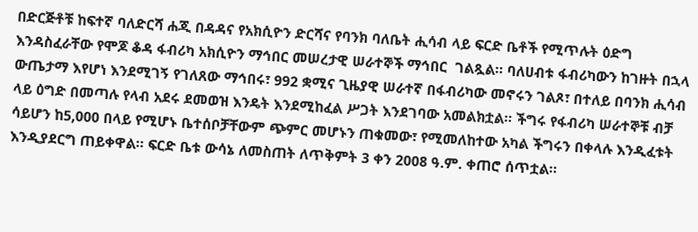በድርጅቶቹ ከፍተኛ ባለድርሻ ሐጂ በዳዳና የአክሲዮን ድርሻና የባንክ ባለቤት ሒሳብ ላይ ፍርድ ቤቶች የሚጥሉት ዕድግ እንዳስፈራቸው የሞጆ ቆዳ ፋብሪካ አክሲዮን ማኅበር መሠረታዊ ሠራተኞች ማኅበር  ገልጿል፡፡ ባለሀብቱ ፋብሪካውን ከገዙት በኋላ ውጤታማ እየሆነ እንደሚገኝ የገለጸው ማኅበሩ፣ 992 ቋሚና ጊዜያዊ ሠራተኛ በፋብሪካው መኖሩን ገልጾ፣ በተለይ በባንክ ሒሳብ ላይ ዕግድ በመጣሉ የላብ አደሩ ደመወዝ እንዴት እንደሚከፈል ሥጋት እንደገባው አመልክቷል፡፡ ችግሩ የፋብሪካ ሠራተኞቹ ብቻ ሳይሆን ከ5,000 በላይ የሚሆኑ ቤተሰቦቻቸውም ጭምር መሆኑን ጠቁመው፣ የሚመለከተው አካል ችግሩን በቀላሉ እንዲፈቱት እንዲያደርግ ጠይቀዋል፡፡ ፍርድ ቤቱ ውሳኔ ለመስጠት ለጥቅምት 3 ቀን 2008 ዓ.ም. ቀጠሮ ሰጥቷል፡፡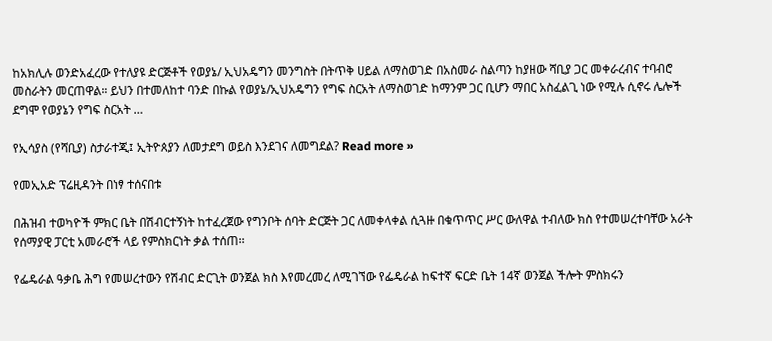ከአክሊሉ ወንድአፈረው የተለያዩ ድርጅቶች የወያኔ/ ኢህአዴግን መንግስት በትጥቅ ሀይል ለማስወገድ በአስመራ ስልጣን ከያዘው ሻቢያ ጋር መቀራረብና ተባብሮ መስራትን መርጠዋል። ይህን በተመለከተ ባንድ በኩል የወያኔ/ኢህአዴግን የግፍ ስርአት ለማስወገድ ከማንም ጋር ቢሆን ማበር አስፈልጊ ነው የሚሉ ሲኖሩ ሌሎች ደግሞ የወያኔን የግፍ ስርአት …

የኢሳያስ (የሻቢያ) ስታራተጂ፤ ኢትዮጰያን ለመታደግ ወይስ እንደገና ለመግደል? Read more »

የመኢአድ ፕሬዚዳንት በነፃ ተሰናበቱ

በሕዝብ ተወካዮች ምክር ቤት በሽብርተኝነት ከተፈረጀው የግንቦት ሰባት ድርጅት ጋር ለመቀላቀል ሲጓዙ በቁጥጥር ሥር ውለዋል ተብለው ክስ የተመሠረተባቸው አራት የሰማያዊ ፓርቲ አመራሮች ላይ የምስክርነት ቃል ተሰጠ፡፡

የፌዴራል ዓቃቤ ሕግ የመሠረተውን የሽብር ድርጊት ወንጀል ክስ እየመረመረ ለሚገኘው የፌዴራል ከፍተኛ ፍርድ ቤት 14ኛ ወንጀል ችሎት ምስክሩን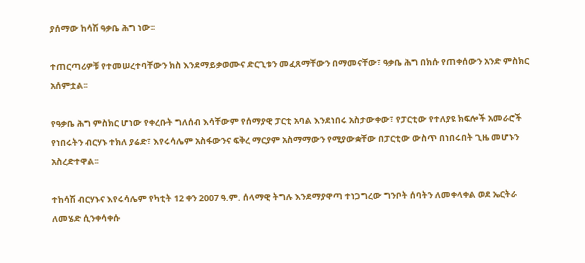ያሰማው ከሳሽ ዓቃቤ ሕግ ነው፡፡

ተጠርጣሪዎቹ የተመሠረተባቸውን ክስ እንደማይቃወሙና ድርጊቱን መፈጸማቸውን በማመናቸው፣ ዓቃቤ ሕግ በክሱ የጠቀሰውን አንድ ምስክር አሰምቷል፡፡

የዓቃቤ ሕግ ምስክር ሆነው የቀረቡት ግለሰብ እሳቸውም የሰማያዊ ፓርቲ አባል እንደነበሩ አስታውቀው፣ የፓርቲው የተለያዩ ክፍሎች አመራሮች የነበሩትን ብርሃኑ ተክለ ያሬድ፣ እየሩሳሌም አስፋውንና ፍቅረ ማርያም አስማማውን የሚያውቋቸው በፓርቲው ውስጥ በነበሩበት ጊዜ መሆኑን አስረድተዋል፡፡

ተከሳሽ ብርሃኑና እየሩሳሌም የካቲት 12 ቀን 2007 ዓ.ም. ሰላማዊ ትግሉ እንደማያዋጣ ተነጋግረው ግንቦት ሰባትን ለመቀላቀል ወደ ኤርትራ ለመሄድ ሲንቀሳቀሱ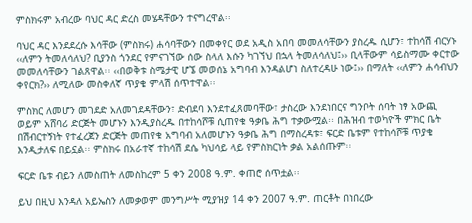ምስክሩም አብረው ባህር ዳር ድረስ መሄዳቸውን ተናግረዋል፡፡

ባህር ዳር እንደደረሱ እሳቸው (ምስክሩ) ሐሳባቸውን በመቀየር ወደ አዲስ አበባ መመለሳቸውን ያስረዱ ሲሆን፣ ተከሳሽ ብርሃኑ ‹‹ለምን ትመለሳለህ? ቢያንስ ጎንደር የምናገኘው ሰው ስላለ እሱን ካገኘህ በኋላ ትመለሳለህ፤›› ቢላቸውም ሳይስማሙ ቀርተው መመለሳቸውን ገልጸዋል፡፡ ‹‹በወቅቱ ስሜታዊ ሆኜ መወሰኔ አግባብ እንዳልሆነ ስለተረዳሁ ነው፤›› በማለት ‹‹ለምን ሐሳብህን ቀየርክ?›› ለሚለው መስቀለኛ ጥያቄ ምላሽ ሰጥተዋል፡፡

ምስክር ለመሆን መገደድ አለመገደዳቸውን፣ ድብደባ እንደተፈጸመባቸው፣ ታስረው እንደነበርና ግንቦት ሰባት ነፃ አውጪ ወይም አሸባሪ ድርጅት መሆኑን እንዲያስረዱ በተከሳሾቹ ሲጠየቁ ዓቃቤ ሕግ ተቃውሟል፡፡ በሕዝብ ተወካዮች ምክር ቤት በሽብርተኝነት የተፈረጀን ድርጅት መጠየቁ አግባብ አለመሆኑን ዓቃቤ ሕግ በማስረዳቱ፣ ፍርድ ቤቱም የተከሳሾቹ ጥያቄ እንዲታለፍ በይኗል፡፡ ምስክሩ በአራተኛ ተከሳሽ ደሴ ካህሳይ ላይ የምስክርነት ቃል አልሰጡም፡፡

ፍርድ ቤቱ ብይን ለመስጠት ለመስከረም 5 ቀን 2008 ዓ.ም. ቀጠሮ ሰጥቷል፡፡

ይህ በዚህ እንዳለ አይኤስን ለመቃወም መንግሥት ሚያዝያ 14 ቀን 2007 ዓ.ም. ጠርቶት በነበረው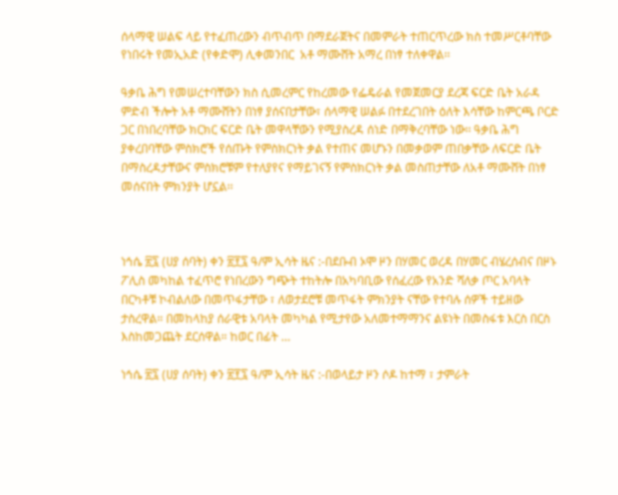ሰላማዊ ሠልፍ ላይ የተፈጠረውን ብጥብጥ በማደራጀትና በመምራት ተጠርጥረው ክስ ተመሥርቶባቸው የነበሩት የመኢአድ (የቀድሞ) ሊቀመንበር  አቶ ማሙሸት አማረ በነፃ ተለቀዋል፡፡

ዓቃቤ ሕግ የመሠረተባቸውን ክስ ሲመረምር የከረመው የፌዴራል የመጀመርያ ደረጃ ፍርድ ቤት አራዳ ምድብ ችሎት አቶ ማሙሸትን በነፃ ያሰናበታቸው፣ ሰላማዊ ሠልፉ በተደረገበት ዕለት እሳቸው ከምርጫ ቦርድ ጋር በነበረባቸው ክርክር ፍርድ ቤት መዋላቸውን የሚያስረዳ ሰነድ በማቅረባቸው ነው፡፡ ዓቃቤ ሕግ ያቀረበባቸው ምስክሮች የሰጡት የምስክርነት ቃል የተጠና መሆኑን በመቃወም ጠበቃቸው ለፍርድ ቤት በማስረዳታቸውና ምስክሮቹም የተለያየና የማይገናኝ የምስክርነት ቃል መስጠታቸው ለአቶ ማሙሸት በነፃ መሰናበት ምክንያት ሆኗል፡፡



ነኅሴ ፳፯ (ሀያ ሰባት) ቀን ፳፻፯ ዓ/ም ኢሳት ዜና :-በደቡብ ኦሞ ዞን በሃመር ወረዳ በሃመር ብሄረሰብና በዞኑ ፖሊስ መካከል ተፈጥሮ የነበረውን ግጭት ተከትሎ በአካባቢው የሰፈረው የአንድ ሻለቃ ጦር አባላት በርካቶቹ ኮብልለው በመጥፋታቸው ፣ ለወታደሮቹ መጥፋት ምክንያት ናቸው የተባሉ ሰዎች ተይዘው ታስረዋል። በመከላከያ ሰራዊቱ አባላት መካካል የሚታየው አለመተማማንና ልዩነት በመስፋቱ እርስ በርስ እስከመጋጨት ደርሰዋል። ከወር በፊት …

ነኅሴ ፳፯ (ሀያ ሰባት) ቀን ፳፻፯ ዓ/ም ኢሳት ዜና :-በወላይታ ዞን ሶዶ ከተማ ፣ ታምራት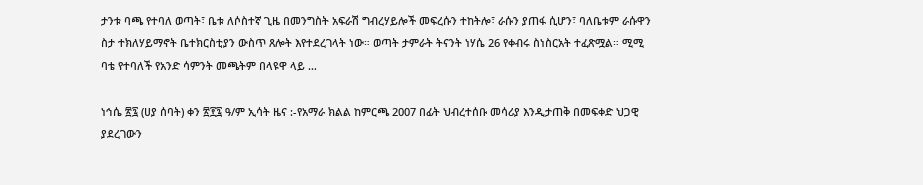ታንቱ ባጫ የተባለ ወጣት፣ ቤቱ ለሶስተኛ ጊዜ በመንግስት አፍራሽ ግብረሃይሎች መፍረሱን ተከትሎ፣ ራሱን ያጠፋ ሲሆን፣ ባለቤቱም ራሱዋን ስታ ተክለሃይማኖት ቤተክርስቲያን ውስጥ ጸሎት እየተደረገላት ነው። ወጣት ታምራት ትናንት ነሃሴ 26 የቀብሩ ስነስርአት ተፈጽሟል። ሚሚ ባቴ የተባለች የአንድ ሳምንት መጫትም በላዩዋ ላይ …

ነኅሴ ፳፯ (ሀያ ሰባት) ቀን ፳፻፯ ዓ/ም ኢሳት ዜና :-የአማራ ክልል ከምርጫ 2007 በፊት ህብረተሰቡ መሳሪያ እንዲታጠቅ በመፍቀድ ህጋዊ ያደረገውን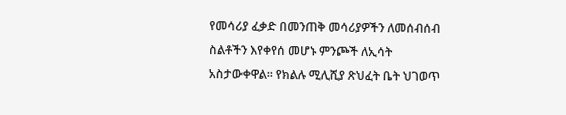የመሳሪያ ፈቃድ በመንጠቅ መሳሪያዎችን ለመሰብሰብ ስልቶችን እየቀየሰ መሆኑ ምንጮች ለኢሳት አስታውቀዋል፡፡ የክልሉ ሚሊሺያ ጽህፈት ቤት ህገወጥ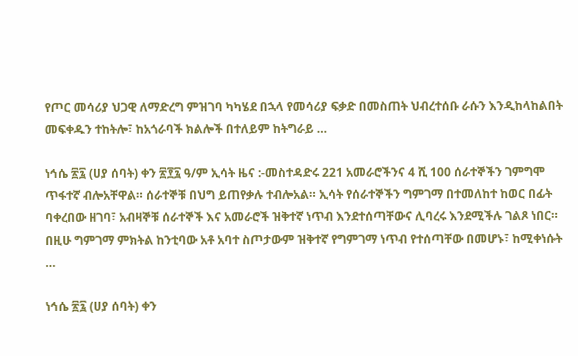የጦር መሳሪያ ህጋዊ ለማድረግ ምዝገባ ካካሄደ በኋላ የመሳሪያ ፍቃድ በመስጠት ህብረተሰቡ ራሱን እንዲከላከልበት መፍቀዱን ተከትሎ፣ ከአጎራባች ክልሎች በተለይም ከትግራይ …

ነኅሴ ፳፯ (ሀያ ሰባት) ቀን ፳፻፯ ዓ/ም ኢሳት ዜና :-መስተዳድሩ 221 አመራሮችንና 4 ሺ 100 ሰራተኞችን ገምግሞ ጥፋተኛ ብሎአቸዋል። ሰራተኞቹ በህግ ይጠየቃሉ ተብሎአል። ኢሳት የሰራተኞችን ግምገማ በተመለከተ ከወር በፊት ባቀረበው ዘገባ፣ አብዛኞቹ ሰራተኞች እና አመራሮች ዝቅተኛ ነጥብ እንደተሰጣቸውና ሊባረሩ እንደሚችሉ ገልጾ ነበር። በዚሁ ግምገማ ምክትል ከንቲባው አቶ አባተ ስጦታውም ዝቅተኛ የግምገማ ነጥብ የተሰጣቸው በመሆኑ፣ ከሚቀነሱት …

ነኅሴ ፳፯ (ሀያ ሰባት) ቀን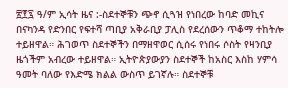፳፻፯ ዓ/ም ኢሳት ዜና :-ስደተኞቹን ጭኖ ሲጓዝ የነበረው ከባድ መኪና በናካንዳ የድንበር የፍተሻ ጣቢያ አቅራቢያ ፓሊስ የደረሰውን ጥቆማ ተከትሎ ተይዘዋል። ሕገወጥ ስደተኞችን በማዘዋወር ሲሰሩ የነበሩ ሶስት የዛንቢያ ዜጎችም አብረው ተይዘዋል። ኢትዮጵያውያን ስደተኞች ከአስር እስከ ሃምሳ ዓመት ባለው የእድሜ ክልል ውስጥ ይገኛሉ። ስደተኞቹ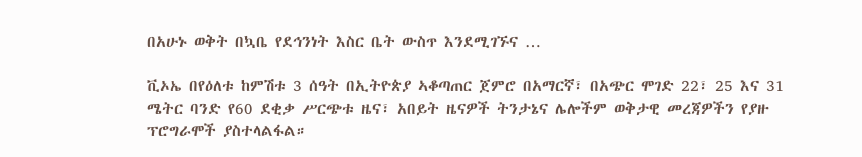በአሁኑ ወቅት በኳቤ የደኅንነት እስር ቤት ውስጥ እንደሚገኙና …

ቪኦኤ በየዕለቱ ከምሽቱ 3 ሰዓት በኢትዮጵያ ኣቆጣጠር ጀምሮ በአማርኛ፣ በአጭር ሞገድ 22፣ 25 እና 31 ሜትር ባንድ የ60 ደቂቃ ሥርጭቱ ዜና፣ አበይት ዜናዎች ትንታኔና ሌሎችም ወቅታዊ መረጃዎችን የያዙ ፕሮግራሞች ያስተላልፋል።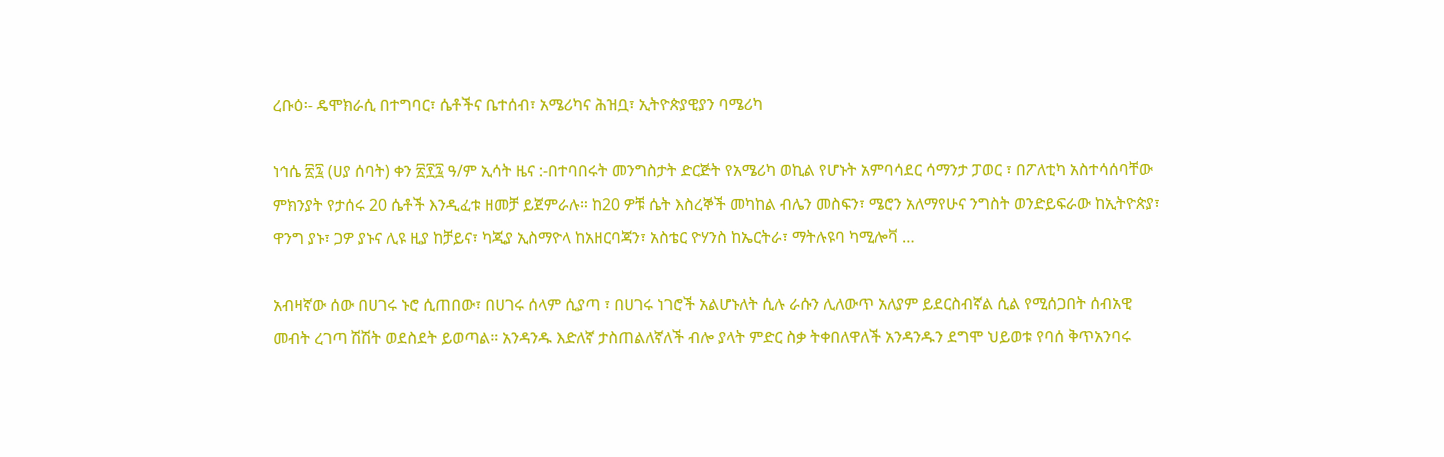ረቡዕ፡- ዴሞክራሲ በተግባር፣ ሴቶችና ቤተሰብ፣ አሜሪካና ሕዝቧ፣ ኢትዮጵያዊያን ባሜሪካ

ነኅሴ ፳፯ (ሀያ ሰባት) ቀን ፳፻፯ ዓ/ም ኢሳት ዜና :-በተባበሩት መንግስታት ድርጅት የአሜሪካ ወኪል የሆኑት አምባሳደር ሳማንታ ፓወር ፣ በፖለቲካ አስተሳሰባቸው ምክንያት የታሰሩ 20 ሴቶች እንዲፈቱ ዘመቻ ይጀምራሉ። ከ20 ዎቹ ሴት እስረኞች መካከል ብሌን መስፍን፣ ሜሮን አለማየሁና ንግስት ወንድይፍራው ከኢትዮጵያ፣ ዋንግ ያኑ፣ ጋዎ ያኑና ሊዩ ዚያ ከቻይና፣ ካጂያ ኢስማዮላ ከአዘርባጃን፣ አስቴር ዮሃንስ ከኤርትራ፣ ማትሉዩባ ካሚሎቫ …

አብዛኛው ሰው በሀገሩ ኑሮ ሲጠበው፣ በሀገሩ ሰላም ሲያጣ ፣ በሀገሩ ነገሮች አልሆኑለት ሲሉ ራሱን ሊለውጥ አለያም ይደርስብኛል ሲል የሚሰጋበት ሰብአዊ መብት ረገጣ ሽሽት ወደስደት ይወጣል። አንዳንዱ እድለኛ ታስጠልለኛለች ብሎ ያላት ምድር ስቃ ትቀበለዋለች አንዳንዱን ደግሞ ህይወቱ የባሰ ቅጥአንባሩ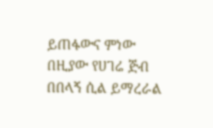ይጠፋውና ምነው በዚያው የሀገሬ ጅብ በበላኝ ሲል ይማረራል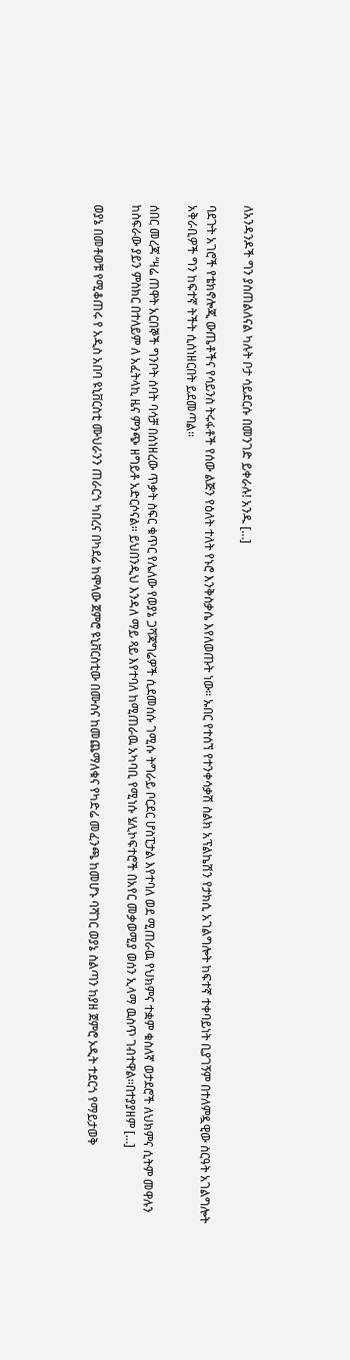ለአንዳንዶች ግን ያስጠልለናል ካሉት ቦታ ሳይደርሱ በመንገድ ይቀራሉ! አንዱ […]

ባደጉት አገሮች የቴክኖሎጂ ውጤቶችና የሳይንስ ትሩፋቶች የሰው ልጅን የዕለት ተለት የኑሮ እንቅስቃሴ እየለወጡት ነው። ኡበር የተሰኘ የተንቀሳቃሽ ስልክ አፕልኬሽን የታክሲ አገልግሎት ከፍተኛ ተቀባይነት ቢያገኝም በተለምዷዊው ስርዓት አገልግሎት አቅራቢዎች ግን ከፍተኛ ትችት ሲሰነዘርበት ይደመጣል።

ሰበር መረጃ “ዛሬ ጠዋት አርበኞች ግንቦት ሰባት ባሳቻ በሰነዘረው ጥቃት ስፍር ቁጥር የሌለው የወያኔ ጋሻጃግሬዎች ሲደመሰሱ ገሚሱ ትግራይ ቦርደር ሆስፒታል እየተባለ ወደ ሚጠራዉ የህክምና ተቋም ቁስለኛ ወታደሮች ለህክምና ሲትም መዋሉን ከስፍራው ያይን ምስክር በተለይም ለ አፈትላኪ ዜና ምንጭ ዘግይቶ አድርሶናል። ይህበንዲህ እንዳለ ማይ ጻይ እየተባለ ከሚጠራዉ አካባቢ የሚነሱ ሄሊኮፍተሮች በአየር መቃወሚያ ወሰን ኢላማ ዉስጥ ገብተዋል።በተያያዘም […]

ወያኔ በመቶወቹ የሚቆጠሩ የ አዲስ አበባ ዩኒቨርስቲ ሙህራንን ጠራርጎ ካበረና በካደሬ ከሞላው ጀምሮ ዩኒቨርስቲው በሙስና ከመጨማለቁና የካድሬ መፈንጫ ከመሆኑ ባሻገር ወያኔ ስልጣን ከያዘ ጀምሮ ኦዲት ተደርጎ የማይታወቅ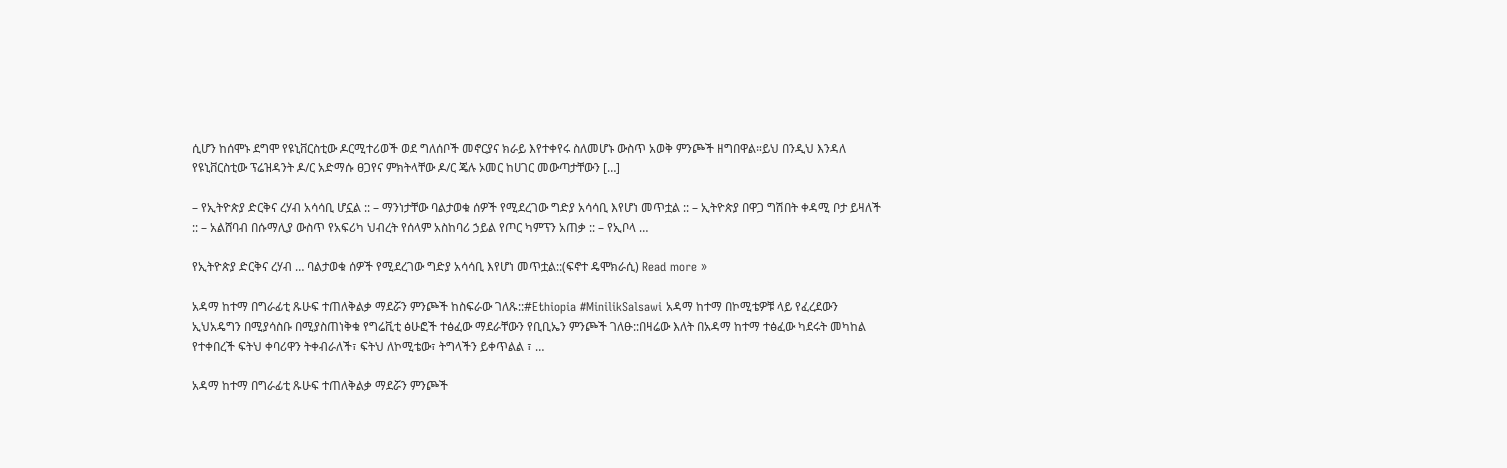ሲሆን ከሰሞኑ ደግሞ የዩኒቨርስቲው ዶርሚተሪወች ወደ ግለሰቦች መኖርያና ክራይ እየተቀየሩ ስለመሆኑ ውስጥ አወቅ ምንጮች ዘግበዋል።ይህ በንዲህ እንዳለ የዩኒቨርስቲው ፕሬዝዳንት ዶ/ር አድማሱ ፀጋየና ምክትላቸው ዶ/ር ጄሉ ኦመር ከሀገር መውጣታቸውን […]

– የኢትዮጵያ ድርቅና ረሃብ አሳሳቢ ሆኗል :: – ማንነታቸው ባልታወቁ ሰዎች የሚደረገው ግድያ አሳሳቢ እየሆነ መጥቷል :: – ኢትዮጵያ በዋጋ ግሽበት ቀዳሚ ቦታ ይዛለች :: – አልሸባብ በሱማሊያ ውስጥ የአፍሪካ ህብረት የሰላም አስከባሪ ኃይል የጦር ካምፕን አጠቃ :: – የኢቦላ …

የኢትዮጵያ ድርቅና ረሃብ … ባልታወቁ ሰዎች የሚደረገው ግድያ አሳሳቢ እየሆነ መጥቷል::(ፍኖተ ዴሞክራሲ) Read more »

አዳማ ከተማ በግራፊቲ ጹሁፍ ተጠለቅልቃ ማደሯን ምንጮች ከስፍራው ገለጹ::#Ethiopia #MinilikSalsawi አዳማ ከተማ በኮሚቴዎቹ ላይ የፈረደውን ኢህአዴግን በሚያሳስቡ በሚያስጠነቅቁ የግሬቪቲ ፅሁፎች ተፅፈው ማደራቸውን የቢቢኤን ምንጮች ገለፁ::በዛሬው እለት በአዳማ ከተማ ተፅፈው ካደሩት መካከል የተቀበረች ፍትህ ቀባሪዋን ትቀብራለች፣ ፍትህ ለኮሚቴው፣ ትግላችን ይቀጥልል ፣ …

አዳማ ከተማ በግራፊቲ ጹሁፍ ተጠለቅልቃ ማደሯን ምንጮች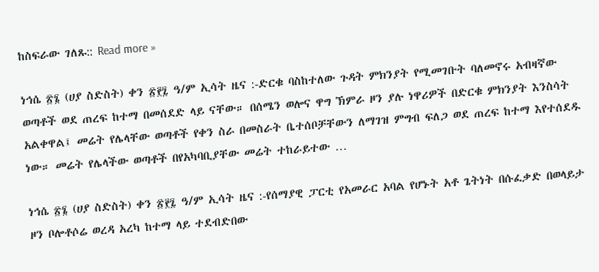ከስፍራው ገለጹ:: Read more »

ነኅሴ ፳፮ (ሀያ ስድስት) ቀን ፳፻፯ ዓ/ም ኢሳት ዜና :-ድርቁ ባስከተለው ጉዳት ምክንያት የሚመገቡት ባለመኖሩ አብዛኛው ወጣቶች ወደ ጠረፍ ከተማ በመሰደድ ላይ ናቸው። በሰሜን ወሎና ዋግ ኽምራ ዞን ያሉ ነዋሪዎች በድርቁ ምክንያት እንስሳት አልቀዋል፤ መሬት የሌላቸው ወጣቶች የቀን ስራ በመስራት ቤተሰቦቻቸውን ለማገዝ ምግብ ፍለጋ ወደ ጠረፍ ከተማ እየተሰደዱ ነው። መሬት የሌላችው ወጣቶች በየአካባቢያቸው መሬት ተከራይተው …

ነኅሴ ፳፮ (ሀያ ስድስት) ቀን ፳፻፯ ዓ/ም ኢሳት ዜና :-የሰማያዊ ፓርቲ የአመራር አባል የሆኑት አቶ ጌትነት በሱፈቃድ በወላይታ ዞን ቦሎቶሶሬ ወረዳ አረካ ከተማ ላይ ተደብድበው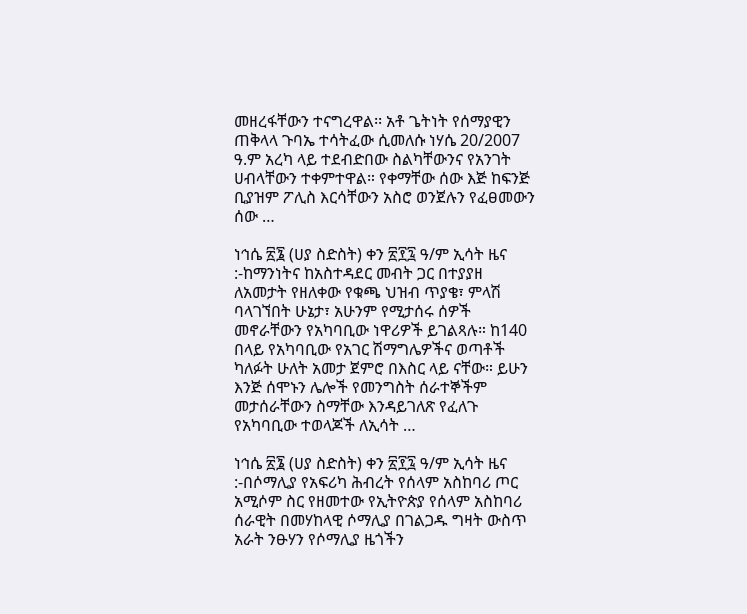መዘረፋቸውን ተናግረዋል፡፡ አቶ ጌትነት የሰማያዊን ጠቅላላ ጉባኤ ተሳትፈው ሲመለሱ ነሃሴ 20/2007 ዓ.ም አረካ ላይ ተደብድበው ስልካቸውንና የአንገት ሀብላቸውን ተቀምተዋል። የቀማቸው ሰው እጅ ከፍንጅ ቢያዝም ፖሊስ እርሳቸውን አስሮ ወንጀሉን የፈፀመውን ሰው …

ነኅሴ ፳፮ (ሀያ ስድስት) ቀን ፳፻፯ ዓ/ም ኢሳት ዜና :-ከማንነትና ከአስተዳደር መብት ጋር በተያያዘ ለአመታት የዘለቀው የቁጫ ህዝብ ጥያቄ፣ ምላሽ ባላገኘበት ሁኔታ፣ አሁንም የሚታሰሩ ሰዎች መኖራቸውን የአካባቢው ነዋሪዎች ይገልጻሉ። ከ140 በላይ የአካባቢው የአገር ሽማግሌዎችና ወጣቶች ካለፉት ሁለት አመታ ጀምሮ በእስር ላይ ናቸው። ይሁን እንጅ ሰሞኑን ሌሎች የመንግስት ሰራተኞችም መታሰራቸውን ስማቸው እንዳይገለጽ የፈለጉ የአካባቢው ተወላጆች ለኢሳት …

ነኅሴ ፳፮ (ሀያ ስድስት) ቀን ፳፻፯ ዓ/ም ኢሳት ዜና :-በሶማሊያ የአፍሪካ ሕብረት የሰላም አስከባሪ ጦር አሚሶም ስር የዘመተው የኢትዮጵያ የሰላም አስከባሪ ሰራዊት በመሃከላዊ ሶማሊያ በገልጋዱ ግዛት ውስጥ አራት ንፁሃን የሶማሊያ ዜጎችን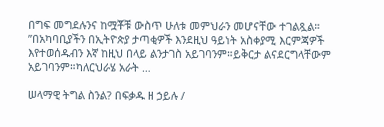በግፍ መግደሉንና ከሟቾቹ ውስጥ ሁለቱ መምህራን መሆናቸው ተገልጿል። ”በአካባቢያችን በኢትዮጵያ ታጣቂዎች እንደዚህ ዓይነት አስቀያሚ እርምጃዎች እየተወሰዱብን እኛ ከዚህ በላይ ልንታገስ አይገባንም።ይቅርታ ልናደርግላቸውም አይገባንም።ካለርህራሄ አራት …

ሠላማዊ ትግል ስንል? በፍቃዱ ዘ ኃይሉ /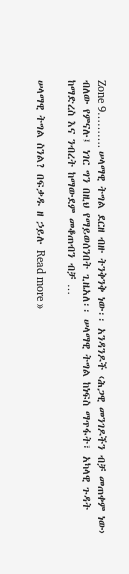Zone 9………. ሠላማዊ ትግል ደርዘ ብዙ ትንቅንቅ ነው፡፡ አንዳንዶች ‹ሕጋዊ መንገዶችን ብቻ መጠቀም ነው› ብለው የምናሉ፤ ነገር ግን በዚህ የማይወሰንበት ጊዜአለ፡፡ ሠላማዊ ትግል ከነፍስ ማጥፋት፣ አካላዊ ጉዳት ከማድረስ እና ንብረት ከማውደም መቆጠብን ብቻ …

ሠላማዊ ትግል ስንል? በፍቃዱ ዘ ኃይሉ Read more »